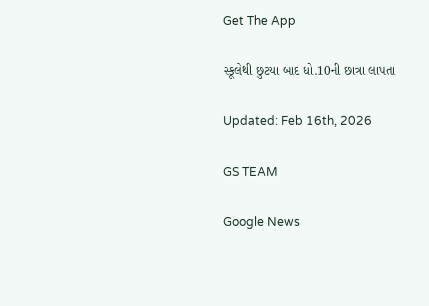Get The App

સ્કૂલેથી છુટયા બાદ ધો.10ની છાત્રા લાપતા

Updated: Feb 16th, 2026

GS TEAM

Google News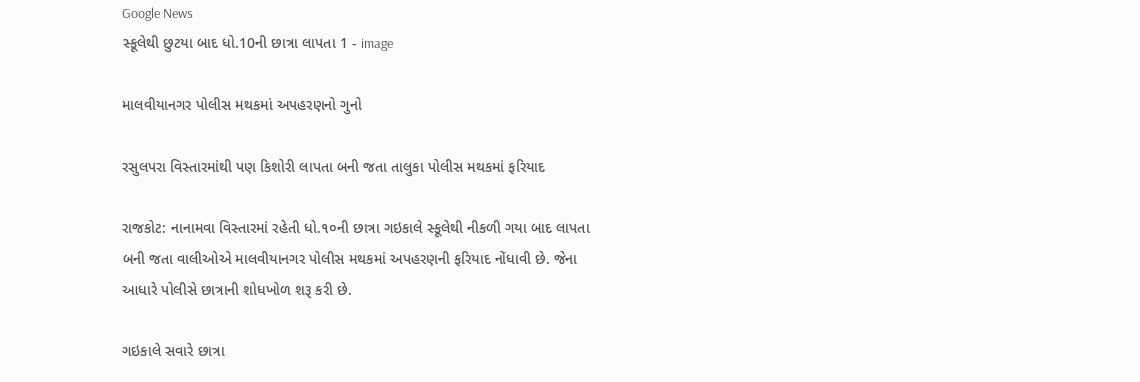Google News
સ્કૂલેથી છુટયા બાદ ધો.10ની છાત્રા લાપતા 1 - image

માલવીયાનગર પોલીસ મથકમાં અપહરણનો ગુનો

રસુલપરા વિસ્તારમાંથી પણ કિશોરી લાપતા બની જતા તાલુકા પોલીસ મથકમાં ફરિયાદ

રાજકોટ: નાનામવા વિસ્તારમાં રહેતી ધો.૧૦ની છાત્રા ગઇકાલે સ્કૂલેથી નીકળી ગયા બાદ લાપતા બની જતા વાલીઓએ માલવીયાનગર પોલીસ મથકમાં અપહરણની ફરિયાદ નોંધાવી છે. જેના આધારે પોલીસે છાત્રાની શોધખોળ શરૂ કરી છે.

ગઇકાલે સવારે છાત્રા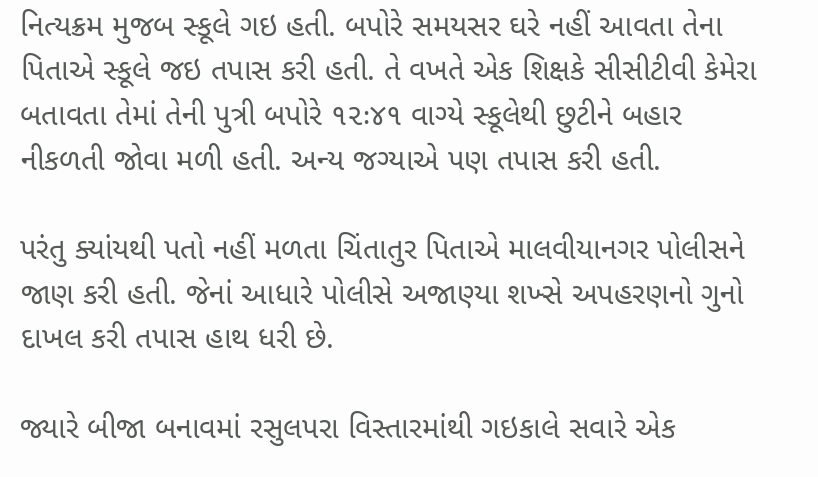નિત્યક્રમ મુજબ સ્કૂલે ગઇ હતી. બપોરે સમયસર ઘરે નહીં આવતા તેના પિતાએ સ્કૂલે જઇ તપાસ કરી હતી. તે વખતે એક શિક્ષકે સીસીટીવી કેમેરા બતાવતા તેમાં તેની પુત્રી બપોરે ૧૨ઃ૪૧ વાગ્યે સ્કૂલેથી છુટીને બહાર નીકળતી જોવા મળી હતી. અન્ય જગ્યાએ પણ તપાસ કરી હતી.

પરંતુ ક્યાંયથી પતો નહીં મળતા ચિંતાતુર પિતાએ માલવીયાનગર પોલીસને જાણ કરી હતી. જેનાં આધારે પોલીસે અજાણ્યા શખ્સે અપહરણનો ગુનો દાખલ કરી તપાસ હાથ ધરી છે.

જ્યારે બીજા બનાવમાં રસુલપરા વિસ્તારમાંથી ગઇકાલે સવારે એક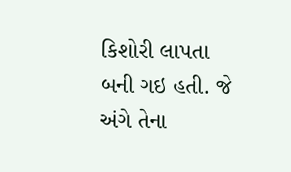કિશોરી લાપતા બની ગઇ હતી. જે અંગે તેના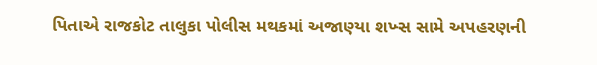પિતાએ રાજકોટ તાલુકા પોલીસ મથકમાં અજાણ્યા શખ્સ સામે અપહરણની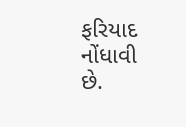ફરિયાદ નોંધાવી છે.